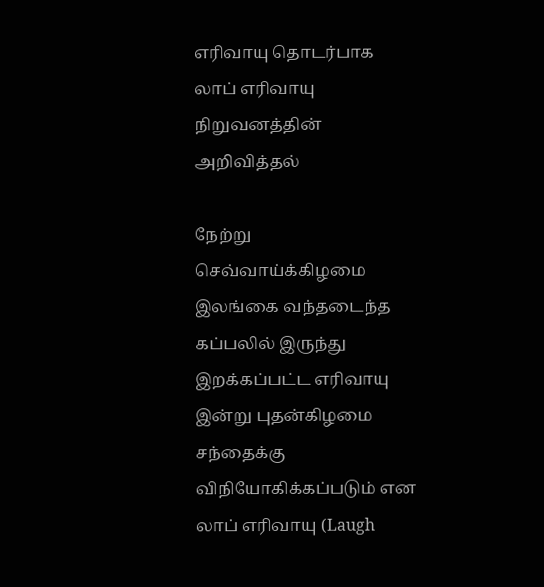எரிவாயு தொடர்பாக லாப் எரிவாயு நிறுவனத்தின் அறிவித்தல்

நேற்று செவ்வாய்க்கிழமை இலங்கை வந்தடைந்த கப்பலில் இருந்து இறக்கப்பட்ட எரிவாயு இன்று புதன்கிழமை சந்தைக்கு விநியோகிக்கப்படும் என லாப் எரிவாயு (Laugh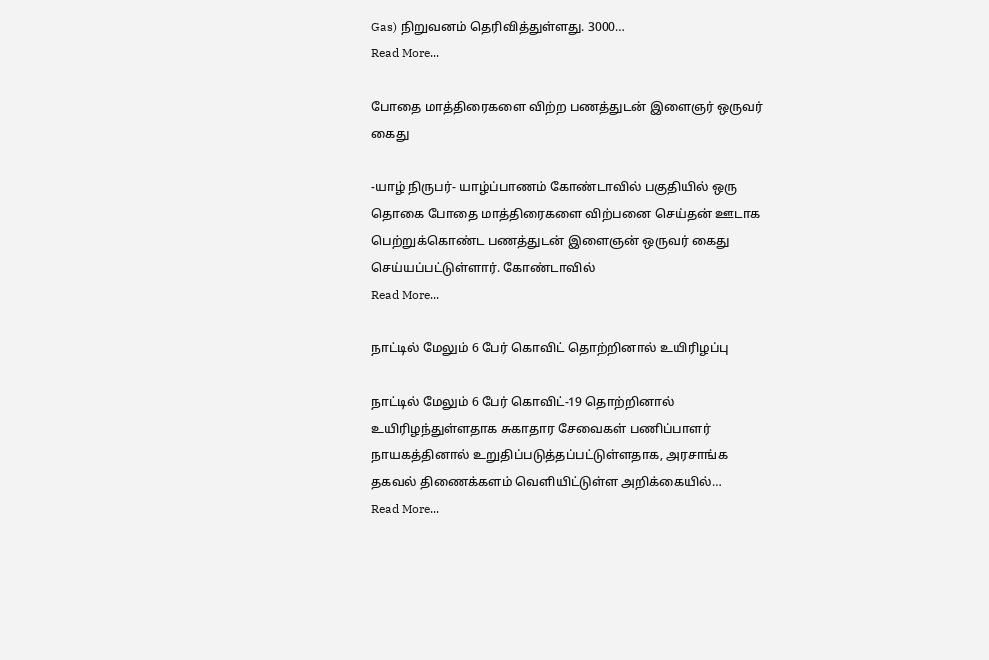Gas) நிறுவனம் தெரிவித்துள்ளது. 3000…
Read More...

போதை மாத்திரைகளை விற்ற பணத்துடன் இளைஞர் ஒருவர் கைது

-யாழ் நிருபர்- யாழ்ப்பாணம் கோண்டாவில் பகுதியில் ஒரு தொகை போதை மாத்திரைகளை விற்பனை செய்தன் ஊடாக பெற்றுக்கொண்ட பணத்துடன் இளைஞன் ஒருவர் கைது செய்யப்பட்டுள்ளார். கோண்டாவில்
Read More...

நாட்டில் மேலும் 6 பேர் கொவிட் தொற்றினால் உயிரிழப்பு

நாட்டில் மேலும் 6 பேர் கொவிட்-19 தொற்றினால் உயிரிழந்துள்ளதாக சுகாதார சேவைகள் பணிப்பாளர் நாயகத்தினால் உறுதிப்படுத்தப்பட்டுள்ளதாக, அரசாங்க தகவல் திணைக்களம் வெளியிட்டுள்ள அறிக்கையில்…
Read More...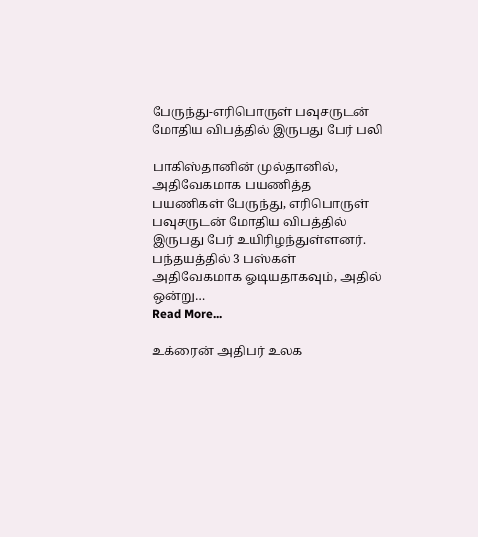பேருந்து-எரிபொருள் பவுசருடன் மோதிய விபத்தில் இருபது பேர் பலி

பாகிஸ்தானின் முல்தானில், அதிவேகமாக பயணித்த பயணிகள் பேருந்து, எரிபொருள் பவுசருடன் மோதிய விபத்தில் இருபது பேர் உயிரிழந்துள்ளனர். பந்தயத்தில் 3 பஸ்கள் அதிவேகமாக ஓடியதாகவும், அதில் ஒன்று…
Read More...

உக்ரைன் அதிபர் உலக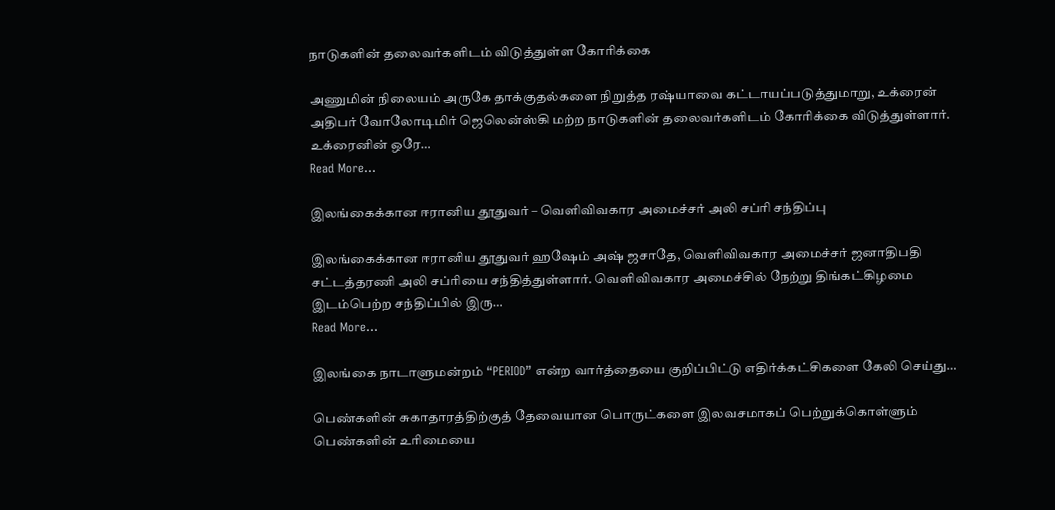நாடுகளின் தலைவர்களிடம் விடுத்துள்ள கோரிக்கை

அணுமின் நிலையம் அருகே தாக்குதல்களை நிறுத்த ரஷ்யாவை கட்டாயப்படுத்துமாறு, உக்ரைன் அதிபர் வோலோடிமிர் ஜெலென்ஸ்கி மற்ற நாடுகளின் தலைவர்களிடம் கோரிக்கை விடுத்துள்ளார். உக்ரைனின் ஒரே…
Read More...

இலங்கைக்கான ஈரானிய தூதுவர் – வெளிவிவகார அமைச்சர் அலி சப்ரி சந்திப்பு

இலங்கைக்கான ஈரானிய தூதுவர் ஹஷேம் அஷ் ஜசாதே, வெளிவிவகார அமைச்சர் ஜனாதிபதி சட்டத்தரணி அலி சப்ரியை சந்தித்துள்ளார். வெளிவிவகார அமைச்சில் நேற்று திங்கட்கிழமை இடம்பெற்ற சந்திப்பில் இரு…
Read More...

இலங்கை நாடாளுமன்றம் “PERIOD” என்ற வார்த்தையை குறிப்பிட்டு எதிர்க்கட்சிகளை கேலி செய்து…

பெண்களின் சுகாதாரத்திற்குத் தேவையான பொருட்களை இலவசமாகப் பெற்றுக்கொள்ளும் பெண்களின் உரிமையை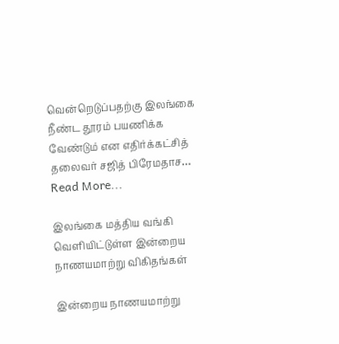வென்றெடுப்பதற்கு இலங்கை நீண்ட தூரம் பயணிக்க வேண்டும் என எதிர்க்கட்சித் தலைவர் சஜித் பிரேமதாச…
Read More...

இலங்கை மத்திய வங்கி வெளியிட்டுள்ள இன்றைய நாணயமாற்று விகிதங்கள்

இன்றைய நாணயமாற்று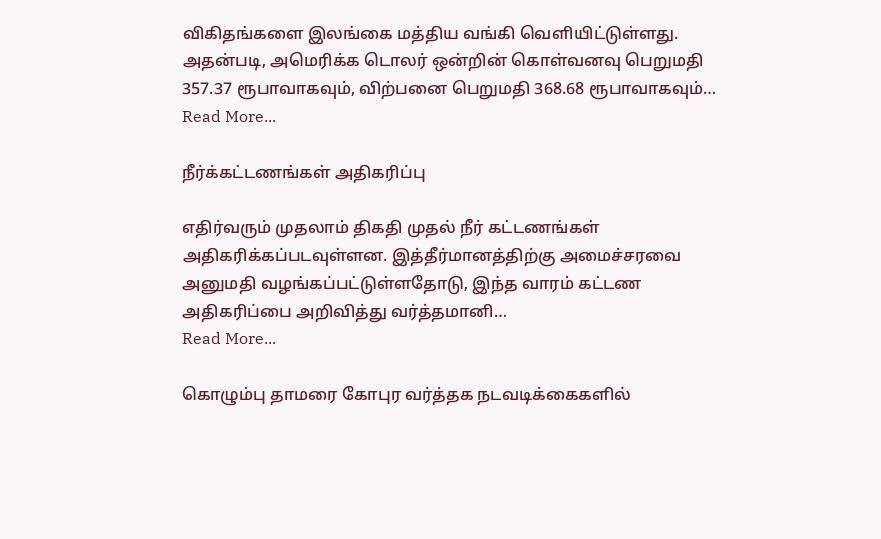விகிதங்களை இலங்கை மத்திய வங்கி வெளியிட்டுள்ளது. அதன்படி, அமெரிக்க டொலர் ஒன்றின் கொள்வனவு பெறுமதி 357.37 ரூபாவாகவும், விற்பனை பெறுமதி 368.68 ரூபாவாகவும்…
Read More...

நீர்க்கட்டணங்கள் அதிகரிப்பு

எதிர்வரும் முதலாம் திகதி முதல் நீர் கட்டணங்கள் அதிகரிக்கப்படவுள்ளன. இத்தீர்மானத்திற்கு அமைச்சரவை அனுமதி வழங்கப்பட்டுள்ளதோடு, இந்த வாரம் கட்டண அதிகரிப்பை அறிவித்து வர்த்தமானி…
Read More...

கொழும்பு தாமரை கோபுர வர்த்தக நடவடிக்கைகளில்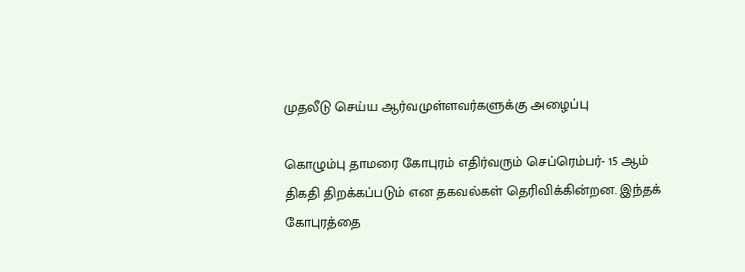முதலீடு செய்ய ஆர்வமுள்ளவர்களுக்கு அழைப்பு

கொழும்பு தாமரை கோபுரம் எதிர்வரும் செப்ரெம்பர்- 15 ஆம் திகதி திறக்கப்படும் என தகவல்கள் தெரிவிக்கின்றன. இந்தக் கோபுரத்தை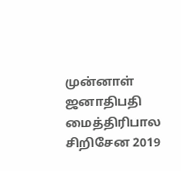முன்னாள் ஜனாதிபதி மைத்திரிபால சிறிசேன 2019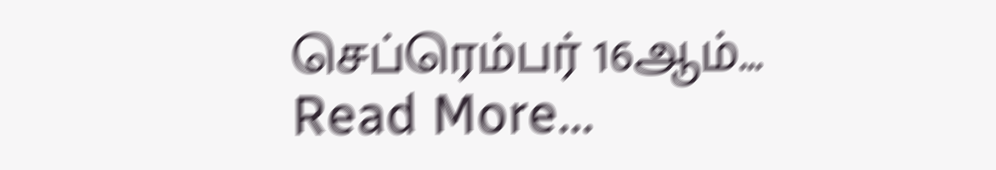செப்ரெம்பர் 16ஆம்…
Read More...